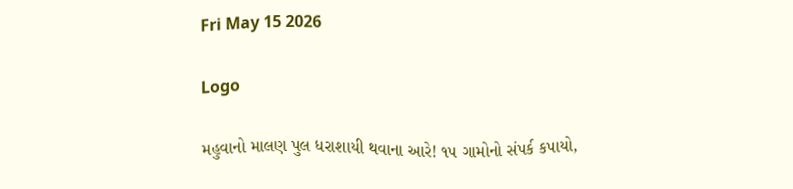Fri May 15 2026

Logo

મહુવાનો માલણ પુલ ધરાશાયી થવાના આરે! ૧૫ ગામોનો સંપર્ક કપાયો,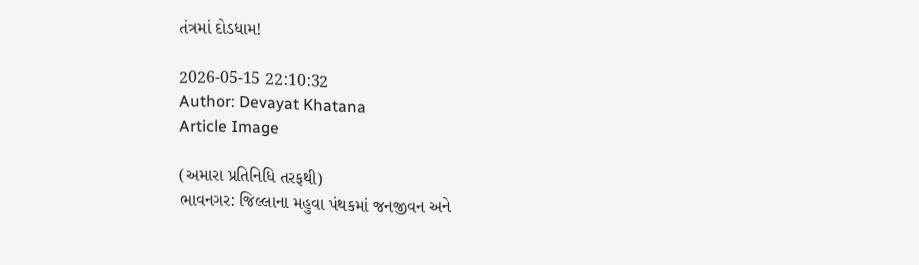તંત્રમાં દોડધામ!

2026-05-15 22:10:32
Author: Devayat Khatana
Article Image

(અમારા પ્રતિનિધિ તરફથી)
ભાવનગર: જિલ્લાના મહુવા પંથકમાં જનજીવન અને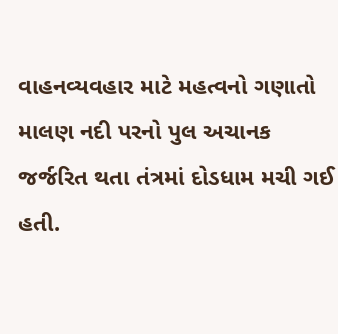વાહનવ્યવહાર માટે મહત્વનો ગણાતો માલણ નદી પરનો પુલ અચાનક જર્જરિત થતા તંત્રમાં દોડધામ મચી ગઈ હતી.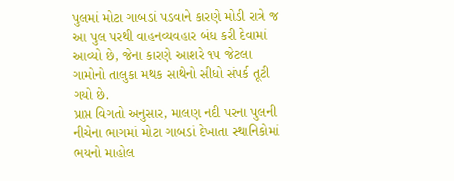પુલમાં મોટા ગાબડાં પડવાને કારણે મોડી રાત્રે જ આ પુલ પરથી વાહનવ્યવહાર બંધ કરી દેવામાં આવ્યો છે, જેના કારણે આશરે ૧૫ જેટલા ગામોનો તાલુકા મથક સાથેનો સીધો સંપર્ક તૂટી ગયો છે.
પ્રાપ્ત વિગતો અનુસાર, માલણ નદી પરના પુલની નીચેના ભાગમાં મોટા ગાબડાં દેખાતા સ્થાનિકોમાં ભયનો માહોલ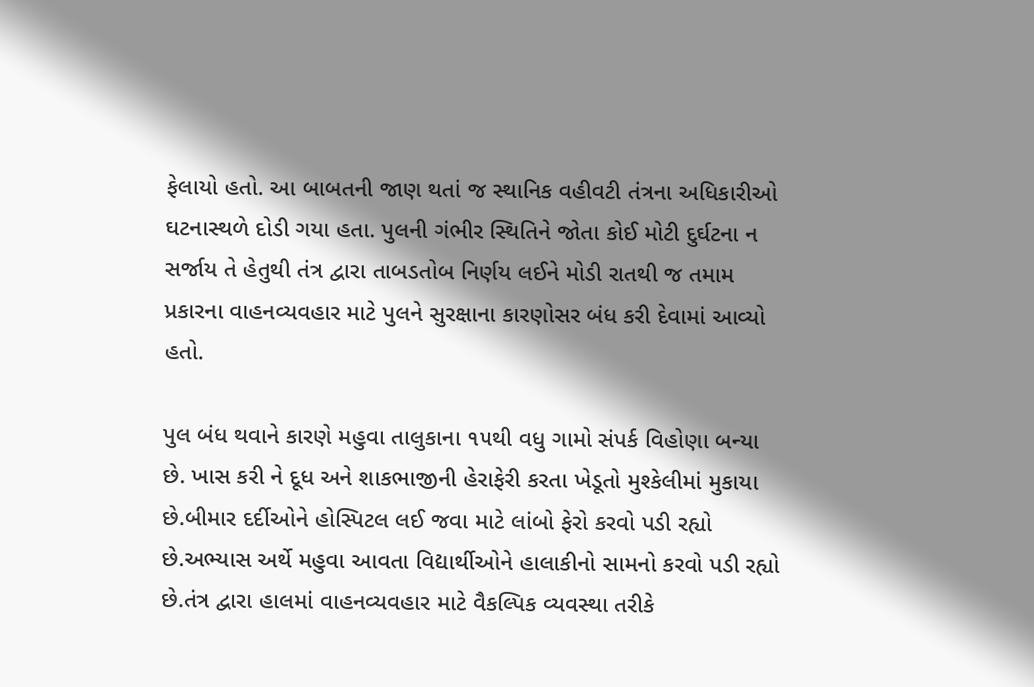ફેલાયો હતો. આ બાબતની જાણ થતાં જ સ્થાનિક વહીવટી તંત્રના અધિકારીઓ ઘટનાસ્થળે દોડી ગયા હતા. પુલની ગંભીર સ્થિતિને જોતા કોઈ મોટી દુર્ઘટના ન સર્જાય તે હેતુથી તંત્ર દ્વારા તાબડતોબ નિર્ણય લઈને મોડી રાતથી જ તમામ પ્રકારના વાહનવ્યવહાર માટે પુલને સુરક્ષાના કારણોસર બંધ કરી દેવામાં આવ્યો હતો.

પુલ બંધ થવાને કારણે મહુવા તાલુકાના ૧૫થી વધુ ગામો સંપર્ક વિહોણા બન્યા છે. ખાસ કરી ને દૂધ અને શાકભાજીની હેરાફેરી કરતા ખેડૂતો મુશ્કેલીમાં મુકાયા છે.બીમાર દર્દીઓને હોસ્પિટલ લઈ જવા માટે લાંબો ફેરો કરવો પડી રહ્યો છે.અભ્યાસ અર્થે મહુવા આવતા વિદ્યાર્થીઓને હાલાકીનો સામનો કરવો પડી રહ્યો છે.તંત્ર દ્વારા હાલમાં વાહનવ્યવહાર માટે વૈકલ્પિક વ્યવસ્થા તરીકે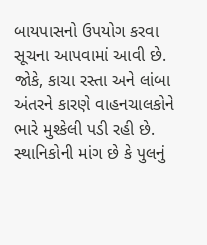બાયપાસનો ઉપયોગ કરવા સૂચના આપવામાં આવી છે. જોકે, કાચા રસ્તા અને લાંબા અંતરને કારણે વાહનચાલકોને ભારે મુશ્કેલી પડી રહી છે. સ્થાનિકોની માંગ છે કે પુલનું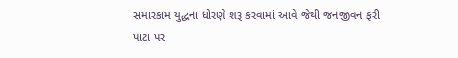સમારકામ યુદ્ધના ધોરણે શરૂ કરવામાં આવે જેથી જનજીવન ફરી પાટા પર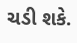ચડી શકે.